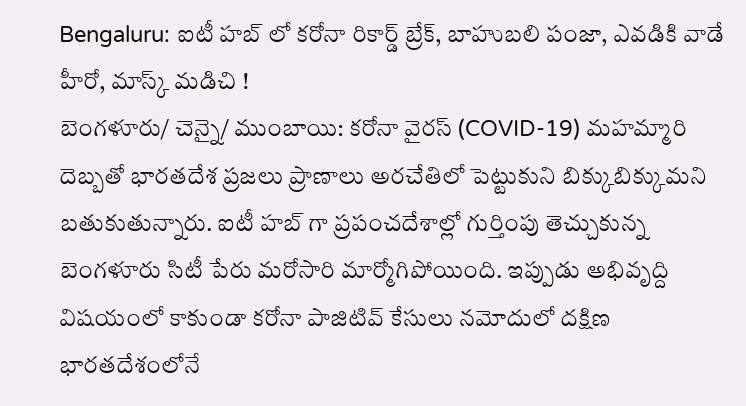Bengaluru: ఐటీ హబ్ లో కరోనా రికార్డ్ బ్రేక్, బాహుబలి పంజా, ఎవడికి వాడే హీరో, మాస్క్ మడిచి !
బెంగళూరు/ చెన్నై/ ముంబాయి: కరోనా వైరస్ (COVID-19) మహమ్మారి దెబ్బతో భారతదేశ ప్రజలు ప్రాణాలు అరచేతిలో పెట్టుకుని బిక్కుబిక్కుమని బతుకుతున్నారు. ఐటీ హబ్ గా ప్రపంచదేశాల్లో గుర్తింపు తెచ్చుకున్న బెంగళూరు సిటీ పేరు మరోసారి మార్మోగిపోయింది. ఇప్పుడు అభివృద్ది విషయంలో కాకుండా కరోనా పాజిటివ్ కేసులు నమోదులో దక్షిణ భారతదేశంలోనే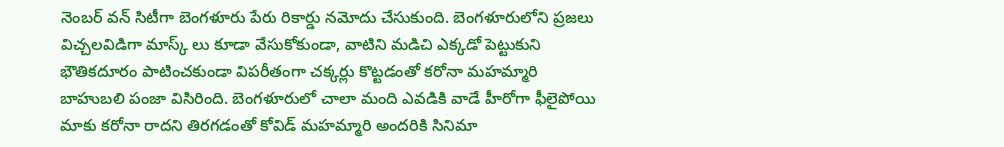నెంబర్ వన్ సిటీగా బెంగళూరు పేరు రికార్డు నమోదు చేసుకుంది. బెంగళూరులోని ప్రజలు విచ్చలవిడిగా మాస్క్ లు కూడా వేసుకోకుండా, వాటిని మడిచి ఎక్కడో పెట్టుకుని భౌతికదూరం పాటించకుండా విపరీతంగా చక్కర్లు కొట్టడంతో కరోనా మహమ్మారి బాహుబలి పంజా విసిరింది. బెంగళూరులో చాలా మంది ఎవడికి వాడే హీరోగా ఫీలైపోయి మాకు కరోనా రాదని తిరగడంతో కోవిడ్ మహమ్మారి అందరికి సినిమా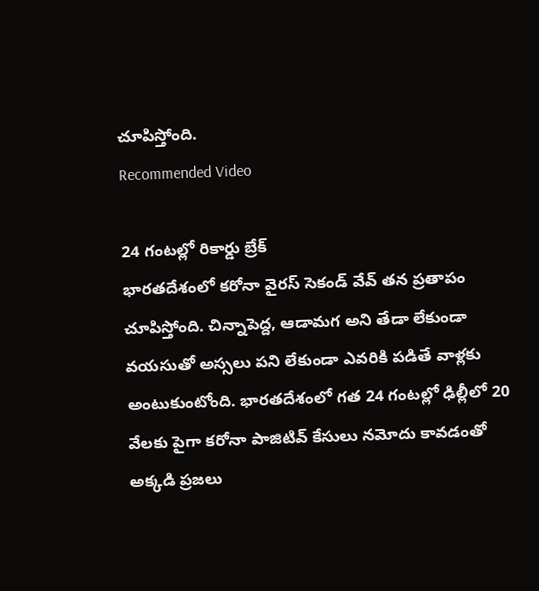చూపిస్తోంది.
Recommended Video

24 గంటల్లో రికార్డు బ్రేక్
భారతదేశంలో కరోనా వైరస్ సెకండ్ వేవ్ తన ప్రతాపం చూపిస్తోంది. చిన్నాపెద్ద, ఆడామగ అని తేడా లేకుండా వయసుతో అస్సలు పని లేకుండా ఎవరికి పడితే వాళ్లకు అంటుకుంటోంది. భారతదేశంలో గత 24 గంటల్లో ఢిల్లీలో 20 వేలకు పైగా కరోనా పాజిటివ్ కేసులు నమోదు కావడంతో అక్కడి ప్రజలు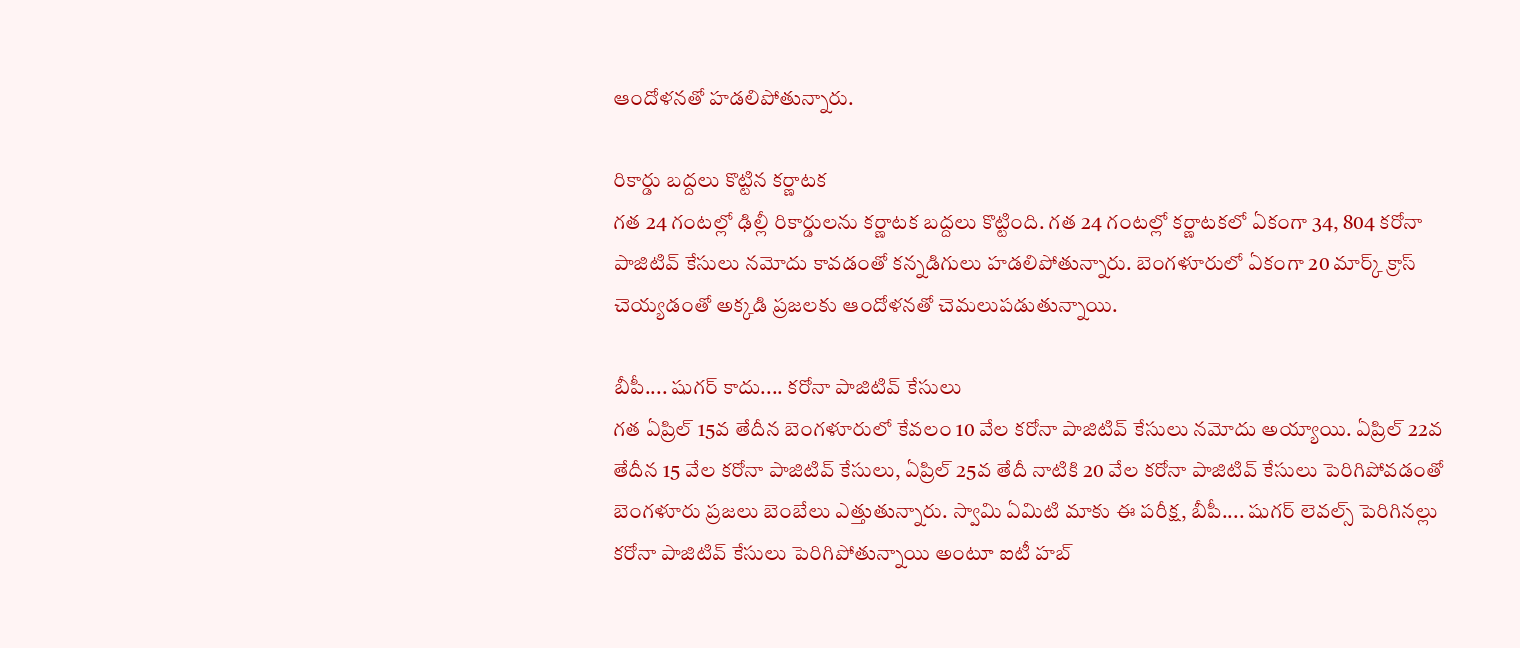ఆందోళనతో హడలిపోతున్నారు.

రికార్డు బద్దలు కొట్టిన కర్ణాటక
గత 24 గంటల్లో ఢిల్లీ రికార్డులను కర్ణాటక బద్దలు కొట్టింది. గత 24 గంటల్లో కర్ణాటకలో ఏకంగా 34, 804 కరోనా పాజిటివ్ కేసులు నమోదు కావడంతో కన్నడిగులు హడలిపోతున్నారు. బెంగళూరులో ఏకంగా 20 మార్క్ క్రాస్ చెయ్యడంతో అక్కడి ప్రజలకు ఆందోళనతో చెమలుపడుతున్నాయి.

బీపీ.... షుగర్ కాదు.... కరోనా పాజిటివ్ కేసులు
గత ఏప్రిల్ 15వ తేదీన బెంగళూరులో కేవలం 10 వేల కరోనా పాజిటివ్ కేసులు నమోదు అయ్యాయి. ఏప్రిల్ 22వ తేదీన 15 వేల కరోనా పాజిటివ్ కేసులు, ఏప్రిల్ 25వ తేదీ నాటికి 20 వేల కరోనా పాజిటివ్ కేసులు పెరిగిపోవడంతో బెంగళూరు ప్రజలు బెంబేలు ఎత్తుతున్నారు. స్వామి ఏమిటి మాకు ఈ పరీక్ష, బీపీ.... షుగర్ లెవల్స్ పెరిగినల్లు కరోనా పాజిటివ్ కేసులు పెరిగిపోతున్నాయి అంటూ ఐటీ హబ్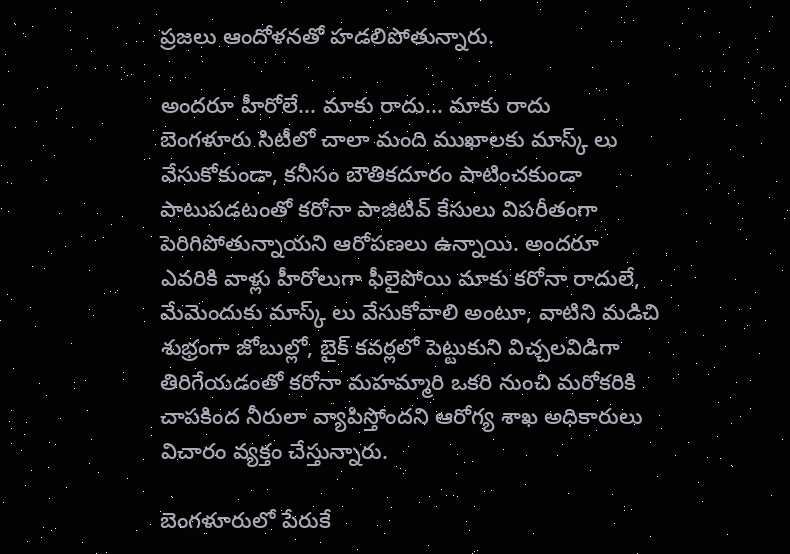ప్రజలు ఆందోళనతో హడలిపోతున్నారు.

అందరూ హీరోలే... మాకు రాదు... మాకు రాదు
బెంగళూరు సిటీలో చాలా మంది ముఖాలకు మాస్క్ లు వేసుకోకుండా, కనీసం బౌతికదూరం పాటించకుండా పాటుపడటంతో కరోనా పాజిటివ్ కేసులు విపరీతంగా పెరిగిపోతున్నాయని ఆరోపణలు ఉన్నాయి. అందరూ ఎవరికి వాళ్లు హీరోలుగా ఫీలైపోయి మాకు కరోనా రాదులే, మేమెందుకు మాస్క్ లు వేసుకోవాలి అంటూ, వాటిని మడిచి శుభ్రంగా జోబుల్లో, బైక్ కవర్లలో పెట్టుకుని విచ్చలవిడిగా తిరిగేయడంతో కరోనా మహమ్మారి ఒకరి నుంచి మరోకరికి చాపకింద నీరులా వ్యాపిస్తోందని ఆరోగ్య శాఖ అధికారులు విచారం వ్యక్తం చేస్తున్నారు.

బెంగళూరులో పేరుకే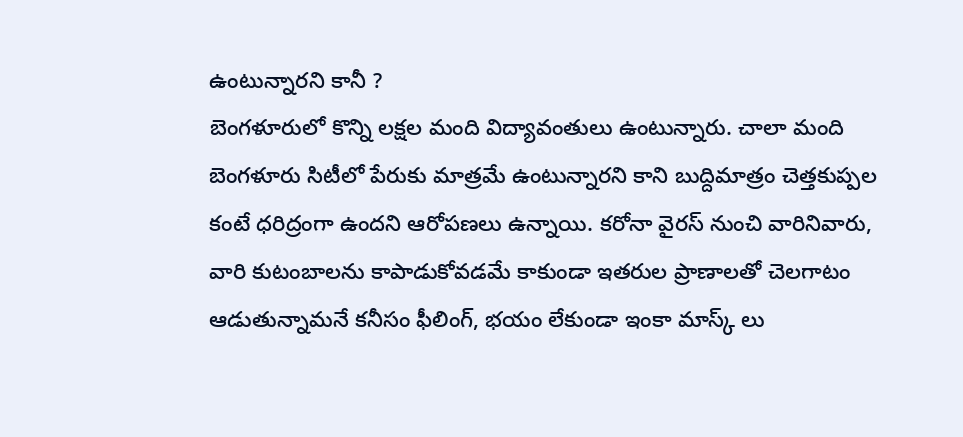ఉంటున్నారని కానీ ?
బెంగళూరులో కొన్ని లక్షల మంది విద్యావంతులు ఉంటున్నారు. చాలా మంది బెంగళూరు సిటీలో పేరుకు మాత్రమే ఉంటున్నారని కాని బుద్దిమాత్రం చెత్తకుప్పల కంటే ధరిద్రంగా ఉందని ఆరోపణలు ఉన్నాయి. కరోనా వైరస్ నుంచి వారినివారు, వారి కుటంబాలను కాపాడుకోవడమే కాకుండా ఇతరుల ప్రాణాలతో చెలగాటం ఆడుతున్నామనే కనీసం ఫీలింగ్, భయం లేకుండా ఇంకా మాస్క్ లు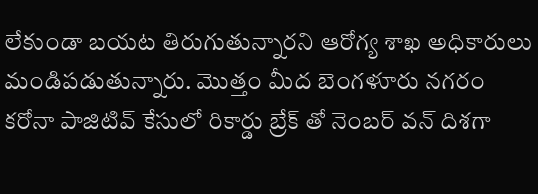లేకుండా బయట తిరుగుతున్నారని ఆరోగ్య శాఖ అధికారులు మండిపడుతున్నారు. మొత్తం మీద బెంగళూరు నగరం కరోనా పాజిటివ్ కేసులో రికార్డు బ్రేక్ తో నెంబర్ వన్ దిశగా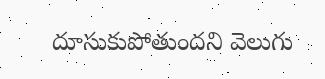దూసుకుపోతుందని వెలుగు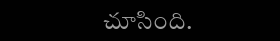చూసింది.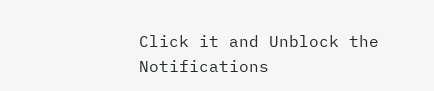Click it and Unblock the Notifications